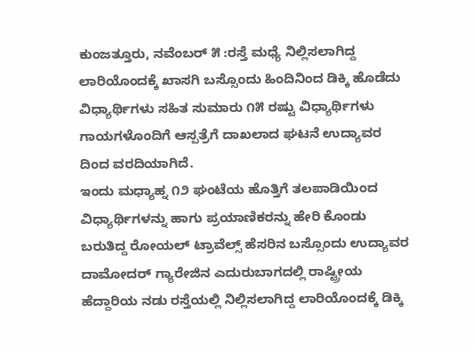ಕುಂಜತ್ತೂರು, ನವೆಂಬರ್ ೫ :ರಸ್ತೆ ಮಧ್ಯೆ ನಿಲ್ಲಿಸಲಾಗಿದ್ದ ಲಾರಿಯೊಂದಕ್ಕೆ ಖಾಸಗಿ ಬಸ್ಸೊಂದು ಹಿಂದಿನಿಂದ ಡಿಕ್ಕಿ ಹೊಡೆದು ವಿಧ್ಯಾರ್ಥಿಗಳು ಸಹಿತ ಸುಮಾರು ೧೫ ರಷ್ಟು ವಿಧ್ಯಾರ್ಥಿಗಳು ಗಾಯಗಳೊಂದಿಗೆ ಆಸ್ಪತ್ರೆಗೆ ದಾಖಲಾದ ಘಟನೆ ಉದ್ಯಾವರ ದಿಂದ ವರದಿಯಾಗಿದೆ.
ಇಂದು ಮಧ್ಯಾಹ್ನ ೧೨ ಘಂಟೆಯ ಹೊತ್ತಿಗೆ ತಲಪಾಡಿಯಿಂದ ವಿಧ್ಯಾರ್ಥಿಗಳನ್ನು ಹಾಗು ಪ್ರಯಾಣಿಕರನ್ನು ಹೇರಿ ಕೊಂಡು ಬರುತಿದ್ದ ರೋಯಲ್ ಟ್ರಾವೆಲ್ಸ್ ಹೆಸರಿನ ಬಸ್ಸೊಂದು ಉದ್ಯಾವರ ದಾಮೋದರ್ ಗ್ಯಾರೇಜಿನ ಎದುರುಬಾಗದಲ್ಲಿ ರಾಷ್ಟ್ರೀಯ ಹೆದ್ದಾರಿಯ ನಡು ರಸ್ತೆಯಲ್ಲಿ ನಿಲ್ಲಿಸಲಾಗಿದ್ದ ಲಾರಿಯೊಂದಕ್ಕೆ ಡಿಕ್ಕಿ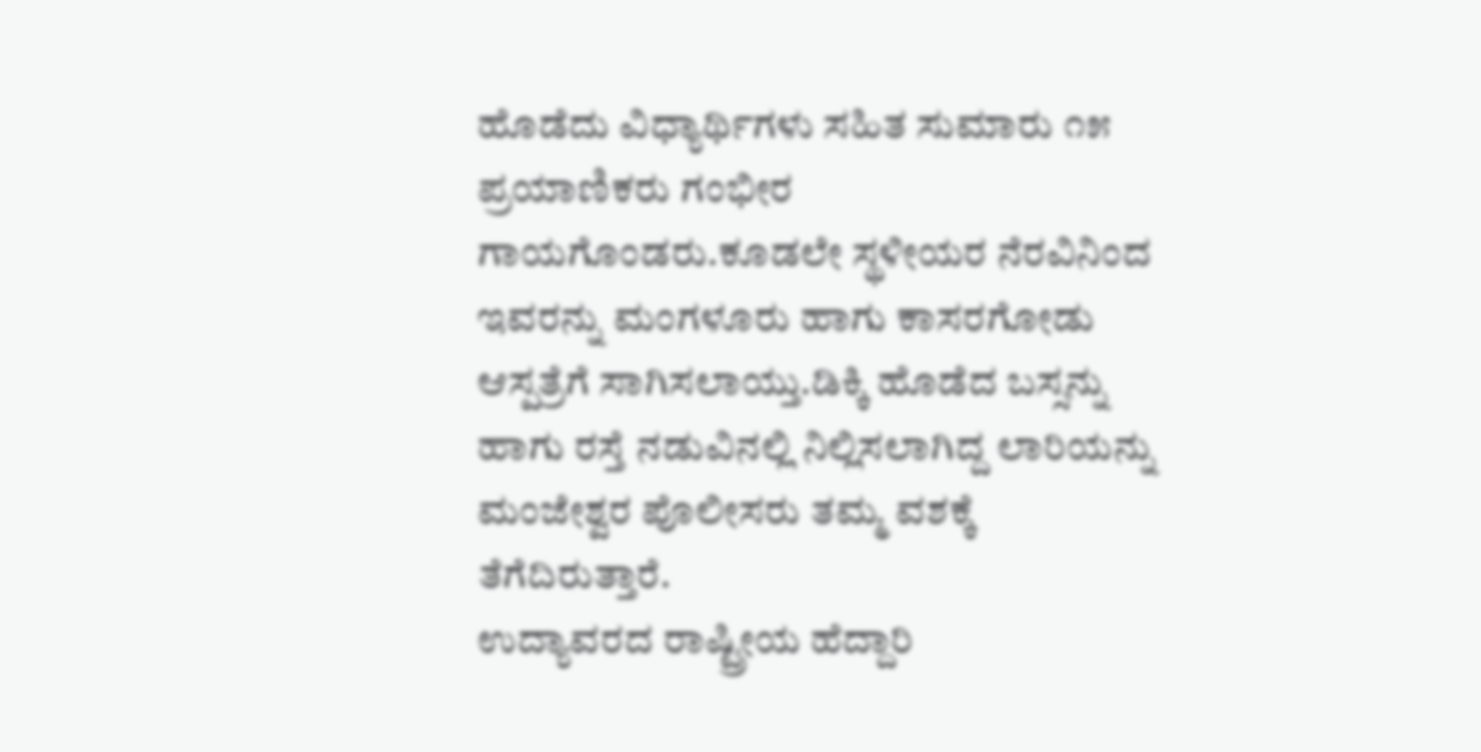ಹೊಡೆದು ವಿಧ್ಯಾರ್ಥಿಗಳು ಸಹಿತ ಸುಮಾರು ೧೫ ಪ್ರಯಾಣಿಕರು ಗಂಭೀರ ಗಾಯಗೊಂಡರು.ಕೂಡಲೇ ಸ್ಥಳೀಯರ ನೆರವಿನಿಂದ ಇವರನ್ನು ಮಂಗಳೂರು ಹಾಗು ಕಾಸರಗೋಡು ಆಸ್ಪತ್ರೆಗೆ ಸಾಗಿಸಲಾಯ್ತು.ಡಿಕ್ಕಿ ಹೊಡೆದ ಬಸ್ಸನ್ನು ಹಾಗು ರಸ್ತೆ ನಡುವಿನಲ್ಲಿ ನಿಲ್ಲಿಸಲಾಗಿದ್ದ ಲಾರಿಯನ್ನು ಮಂಜೇಶ್ವರ ಪೊಲೀಸರು ತಮ್ಮ ವಶಕ್ಕೆ ತೆಗೆದಿರುತ್ತಾರೆ.
ಉದ್ಯಾವರದ ರಾಷ್ಟ್ರೀಯ ಹೆದ್ದಾರಿ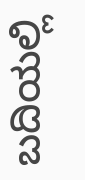ಬದಿಯಲ್ಲಿ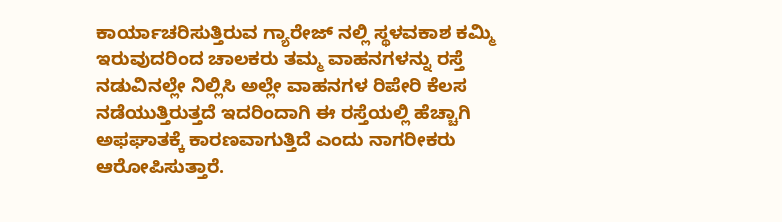ಕಾರ್ಯಾಚರಿಸುತ್ತಿರುವ ಗ್ಯಾರೇಜ್ ನಲ್ಲಿ ಸ್ಥಳವಕಾಶ ಕಮ್ಮಿ ಇರುವುದರಿಂದ ಚಾಲಕರು ತಮ್ಮ ವಾಹನಗಳನ್ನು ರಸ್ತೆ ನಡುವಿನಲ್ಲೇ ನಿಲ್ಲಿಸಿ ಅಲ್ಲೇ ವಾಹನಗಳ ರಿಪೇರಿ ಕೆಲಸ ನಡೆಯುತ್ತಿರುತ್ತದೆ ಇದರಿಂದಾಗಿ ಈ ರಸ್ತೆಯಲ್ಲಿ ಹೆಚ್ಚಾಗಿ ಅಫಘಾತಕ್ಕೆ ಕಾರಣವಾಗುತ್ತಿದೆ ಎಂದು ನಾಗರೀಕರು ಆರೋಪಿಸುತ್ತಾರೆ.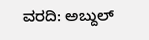ವರದಿ: ಅಬ್ದುಲ್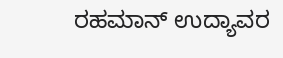ರಹಮಾನ್ ಉದ್ಯಾವರ